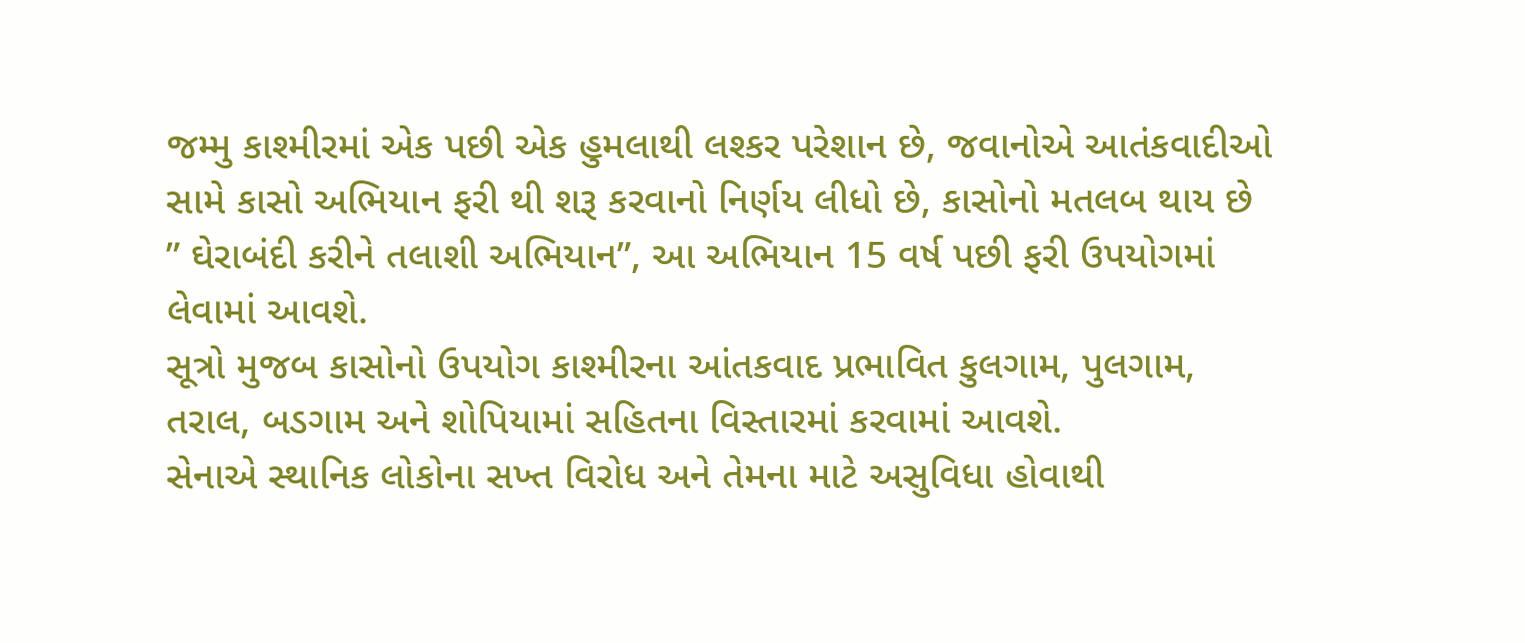જમ્મુ કાશ્મીરમાં એક પછી એક હુમલાથી લશ્કર પરેશાન છે, જવાનોએ આતંકવાદીઓ સામે કાસો અભિયાન ફરી થી શરૂ કરવાનો નિર્ણય લીધો છે, કાસોનો મતલબ થાય છે ” ઘેરાબંદી કરીને તલાશી અભિયાન”, આ અભિયાન 15 વર્ષ પછી ફરી ઉપયોગમાં લેવામાં આવશે.
સૂત્રો મુજબ કાસોનો ઉપયોગ કાશ્મીરના આંતકવાદ પ્રભાવિત કુલગામ, પુલગામ, તરાલ, બડગામ અને શોપિયામાં સહિતના વિસ્તારમાં કરવામાં આવશે.
સેનાએ સ્થાનિક લોકોના સખ્ત વિરોધ અને તેમના માટે અસુવિધા હોવાથી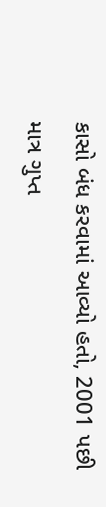કાસો બંધ કરવામાં આવ્યો હતો, 2001 પછી માત્ર ગુપ્ત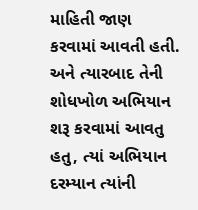માહિતી જાણ કરવામાં આવતી હતી. અને ત્યારબાદ તેની શોધખોળ અભિયાન શરૂ કરવામાં આવતુ હતુ, ત્યાં અભિયાન દરમ્યાન ત્યાંની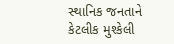સ્થાનિક જનતાને કેટલીક મુશ્કેલી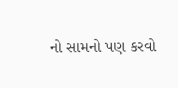નો સામનો પણ કરવો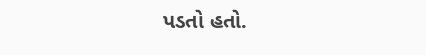પડતો હતો.